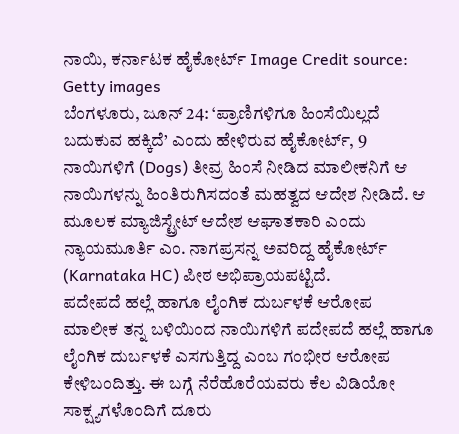ನಾಯಿ, ಕರ್ನಾಟಕ ಹೈಕೋರ್ಟ್ Image Credit source: Getty images
ಬೆಂಗಳೂರು, ಜೂನ್ 24: ‘ಪ್ರಾಣಿಗಳಿಗೂ ಹಿಂಸೆಯಿಲ್ಲದೆ ಬದುಕುವ ಹಕ್ಕಿದೆ’ ಎಂದು ಹೇಳಿರುವ ಹೈಕೋರ್ಟ್, 9 ನಾಯಿಗಳಿಗೆ (Dogs) ತೀವ್ರ ಹಿಂಸೆ ನೀಡಿದ ಮಾಲೀಕನಿಗೆ ಆ ನಾಯಿಗಳನ್ನು ಹಿಂತಿರುಗಿಸದಂತೆ ಮಹತ್ವದ ಆದೇಶ ನೀಡಿದೆ. ಆ ಮೂಲಕ ಮ್ಯಾಜಿಸ್ಟ್ರೇಟ್ ಆದೇಶ ಆಘಾತಕಾರಿ ಎಂದು ನ್ಯಾಯಮೂರ್ತಿ ಎಂ. ನಾಗಪ್ರಸನ್ನ ಅವರಿದ್ದ ಹೈಕೋರ್ಟ್ (Karnataka HC) ಪೀಠ ಅಭಿಪ್ರಾಯಪಟ್ಟಿದೆ.
ಪದೇಪದೆ ಹಲ್ಲೆ ಹಾಗೂ ಲೈಂಗಿಕ ದುರ್ಬಳಕೆ ಆರೋಪ
ಮಾಲೀಕ ತನ್ನ ಬಳಿಯಿಂದ ನಾಯಿಗಳಿಗೆ ಪದೇಪದೆ ಹಲ್ಲೆ ಹಾಗೂ ಲೈಂಗಿಕ ದುರ್ಬಳಕೆ ಎಸಗುತ್ತಿದ್ದ ಎಂಬ ಗಂಭೀರ ಆರೋಪ ಕೇಳಿಬಂದಿತ್ತು. ಈ ಬಗ್ಗೆ ನೆರೆಹೊರೆಯವರು ಕೆಲ ವಿಡಿಯೋ ಸಾಕ್ಷ್ಯಗಳೊಂದಿಗೆ ದೂರು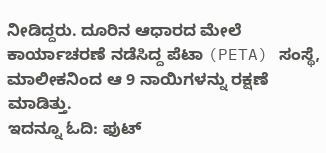ನೀಡಿದ್ದರು. ದೂರಿನ ಆಧಾರದ ಮೇಲೆ ಕಾರ್ಯಾಚರಣೆ ನಡೆಸಿದ್ದ ಪೆಟಾ (PETA) ಸಂಸ್ಥೆ, ಮಾಲೀಕನಿಂದ ಆ 9 ನಾಯಿಗಳನ್ನು ರಕ್ಷಣೆ ಮಾಡಿತ್ತು.
ಇದನ್ನೂ ಓದಿ: ಫುಟ್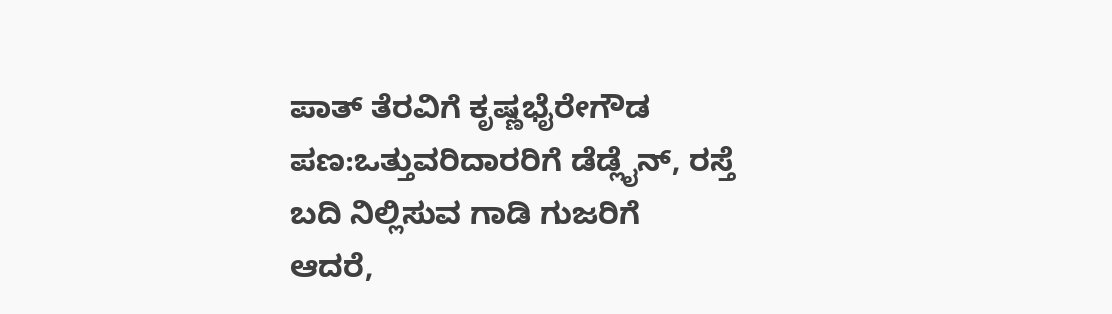ಪಾತ್ ತೆರವಿಗೆ ಕೃಷ್ಣಭೈರೇಗೌಡ ಪಣ:ಒತ್ತುವರಿದಾರರಿಗೆ ಡೆಡ್ಲೈನ್, ರಸ್ತೆ ಬದಿ ನಿಲ್ಲಿಸುವ ಗಾಡಿ ಗುಜರಿಗೆ
ಆದರೆ,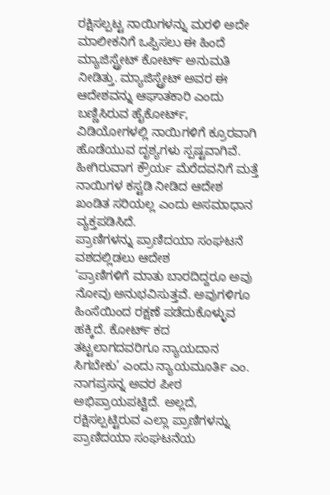ರಕ್ಷಿಸಲ್ಪಟ್ಟ ನಾಯಿಗಳನ್ನು ಮರಳಿ ಅದೇ ಮಾಲೀಕನಿಗೆ ಒಪ್ಪಿಸಲು ಈ ಹಿಂದೆ ಮ್ಯಾಜಿಸ್ಟ್ರೇಟ್ ಕೋರ್ಟ್ ಅನುಮತಿ ನೀಡಿತ್ತು. ಮ್ಯಾಜಿಸ್ಟ್ರೇಟ್ ಅವರ ಈ ಆದೇಶವನ್ನು ಆಘಾತಕಾರಿ ಎಂದು ಬಣ್ಣಿಸಿರುವ ಹೈಕೋರ್ಟ್, ವಿಡಿಯೋಗಳಲ್ಲಿ ನಾಯಿಗಳಿಗೆ ಕ್ರೂರವಾಗಿ ಹೊಡೆಯುವ ದೃಶ್ಯಗಳು ಸ್ಪಷ್ಟವಾಗಿವೆ. ಹೀಗಿರುವಾಗ ಕ್ರೌರ್ಯ ಮೆರೆದವನಿಗೆ ಮತ್ತೆ ನಾಯಿಗಳ ಕಸ್ಟಡಿ ನೀಡಿದ ಆದೇಶ ಖಂಡಿತ ಸರಿಯಲ್ಲ ಎಂದು ಅಸಮಾಧಾನ ವ್ಯಕ್ತಪಡಿಸಿದೆ.
ಪ್ರಾಣಿಗಳನ್ನು ಪ್ರಾಣಿದಯಾ ಸಂಘಟನೆ ವಶದಲ್ಲಿಡಲು ಆದೇಶ
‘ಪ್ರಾಣಿಗಳಿಗೆ ಮಾತು ಬಾರದಿದ್ದರೂ ಅವು ನೋವು ಅನುಭವಿಸುತ್ತವೆ. ಅವುಗಳಿಗೂ ಹಿಂಸೆಯಿಂದ ರಕ್ಷಣೆ ಪಡೆದುಕೊಳ್ಳುವ ಹಕ್ಕಿದೆ. ಕೋರ್ಟ್ ಕದ ತಟ್ಟಲಾಗದವರಿಗೂ ನ್ಯಾಯದಾನ ಸಿಗಬೇಕು’ ಎಂದು ನ್ಯಾಯಮೂರ್ತಿ ಎಂ. ನಾಗಪ್ರಸನ್ನ ಅವರ ಪೀಠ ಅಭಿಪ್ರಾಯಪಟ್ಟಿದೆ. ಅಲ್ಲದೆ, ರಕ್ಷಿಸಲ್ಪಟ್ಟಿರುವ ಎಲ್ಲಾ ಪ್ರಾಣಿಗಳನ್ನು ಪ್ರಾಣಿದಯಾ ಸಂಘಟನೆಯ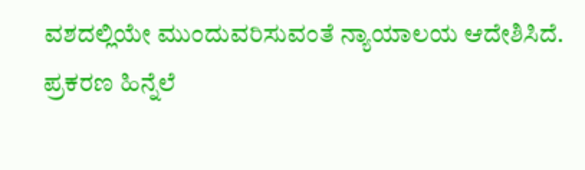ವಶದಲ್ಲಿಯೇ ಮುಂದುವರಿಸುವಂತೆ ನ್ಯಾಯಾಲಯ ಆದೇಶಿಸಿದೆ.
ಪ್ರಕರಣ ಹಿನ್ನೆಲೆ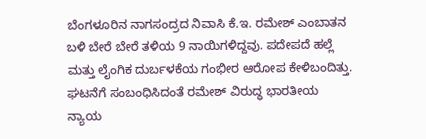ಬೆಂಗಳೂರಿನ ನಾಗಸಂದ್ರದ ನಿವಾಸಿ ಕೆ.ಇ. ರಮೇಶ್ ಎಂಬಾತನ ಬಳಿ ಬೇರೆ ಬೇರೆ ತಳಿಯ 9 ನಾಯಿಗಳಿದ್ದವು. ಪದೇಪದೆ ಹಲ್ಲೆ ಮತ್ತು ಲೈಂಗಿಕ ದುರ್ಬಳಕೆಯ ಗಂಭೀರ ಆರೋಪ ಕೇಳಿಬಂದಿತ್ತು. ಘಟನೆಗೆ ಸಂಬಂಧಿಸಿದಂತೆ ರಮೇಶ್ ವಿರುದ್ಧ ಭಾರತೀಯ ನ್ಯಾಯ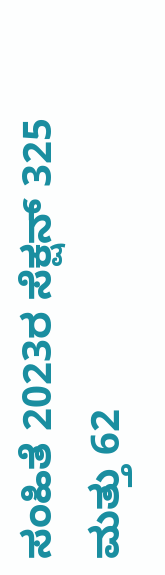ಸಂಹಿತೆ 2023ರ ಸೆಕ್ಷನ್ 325 ಮತ್ತು 62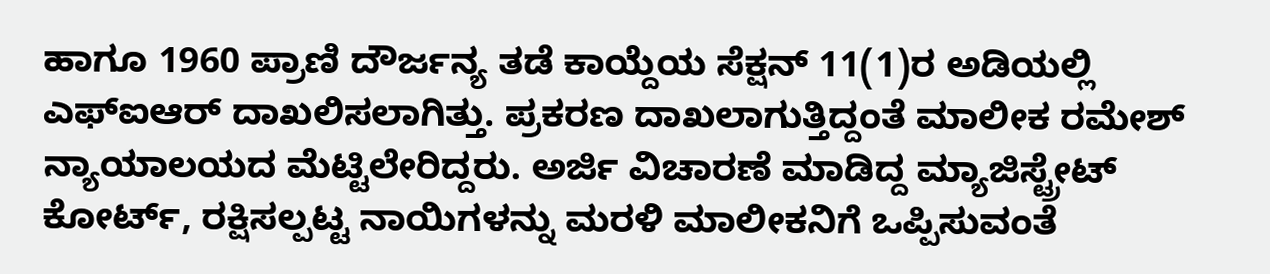ಹಾಗೂ 1960 ಪ್ರಾಣಿ ದೌರ್ಜನ್ಯ ತಡೆ ಕಾಯ್ದೆಯ ಸೆಕ್ಷನ್ 11(1)ರ ಅಡಿಯಲ್ಲಿ ಎಫ್ಐಆರ್ ದಾಖಲಿಸಲಾಗಿತ್ತು. ಪ್ರಕರಣ ದಾಖಲಾಗುತ್ತಿದ್ದಂತೆ ಮಾಲೀಕ ರಮೇಶ್ ನ್ಯಾಯಾಲಯದ ಮೆಟ್ಟಿಲೇರಿದ್ದರು. ಅರ್ಜಿ ವಿಚಾರಣೆ ಮಾಡಿದ್ದ ಮ್ಯಾಜಿಸ್ಟ್ರೇಟ್ ಕೋರ್ಟ್, ರಕ್ಷಿಸಲ್ಪಟ್ಟ ನಾಯಿಗಳನ್ನು ಮರಳಿ ಮಾಲೀಕನಿಗೆ ಒಪ್ಪಿಸುವಂತೆ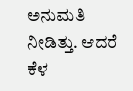ಅನುಮತಿ ನೀಡಿತ್ತು. ಆದರೆ ಕೆಳ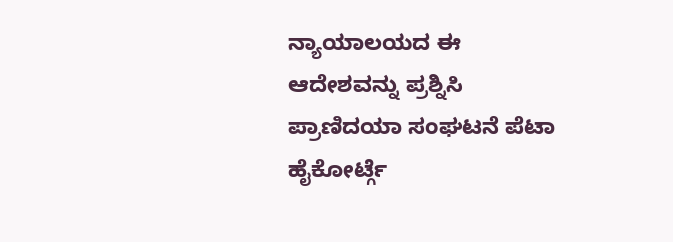ನ್ಯಾಯಾಲಯದ ಈ ಆದೇಶವನ್ನು ಪ್ರಶ್ನಿಸಿ ಪ್ರಾಣಿದಯಾ ಸಂಘಟನೆ ಪೆಟಾ ಹೈಕೋರ್ಟ್ಗೆ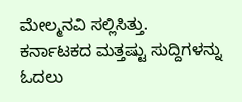ಮೇಲ್ಮನವಿ ಸಲ್ಲಿಸಿತ್ತು.
ಕರ್ನಾಟಕದ ಮತ್ತಷ್ಟು ಸುದ್ದಿಗಳನ್ನು ಓದಲು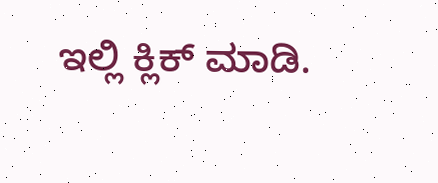ಇಲ್ಲಿ ಕ್ಲಿಕ್ ಮಾಡಿ.